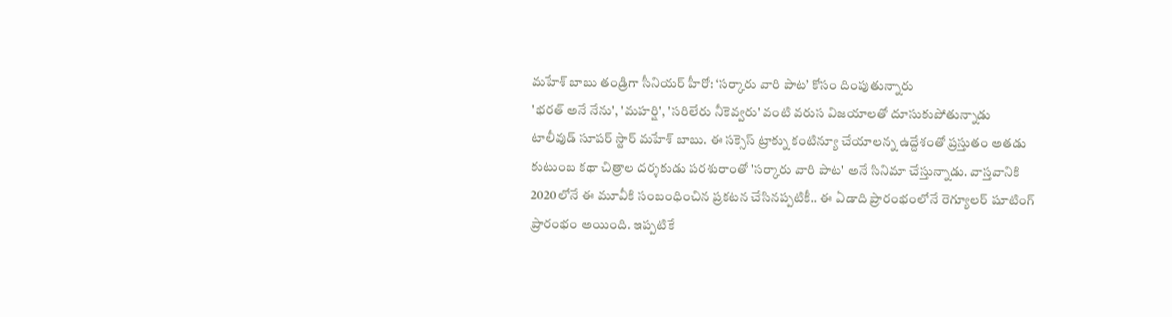మహేశ్ బాబు తండ్రిగా సీనియర్ హీరో: ‘సర్కారు వారి పాట’ కోసం దింపుతున్నారు
'భరత్ అనే నేను', 'మహర్షి', 'సరిలేరు నీకెవ్వరు' వంటి వరుస విజయాలతో దూసుకుపోతున్నాడు టాలీవుడ్ సూపర్ స్టార్ మహేశ్ బాబు. ఈ సక్సెస్ ట్రాక్ను కంటిన్యూ చేయాలన్న ఉద్దేశంతో ప్రస్తుతం అతడు కుటుంబ కథా చిత్రాల దర్శకుడు పరశురాంతో 'సర్కారు వారి పాట' అనే సినిమా చేస్తున్నాడు. వాస్తవానికి 2020లోనే ఈ మూవీకి సంబంధించిన ప్రకటన చేసినప్పటికీ.. ఈ ఏడాది ప్రారంభంలోనే రెగ్యూలర్ షూటింగ్ ప్రారంభం అయింది. ఇప్పటికే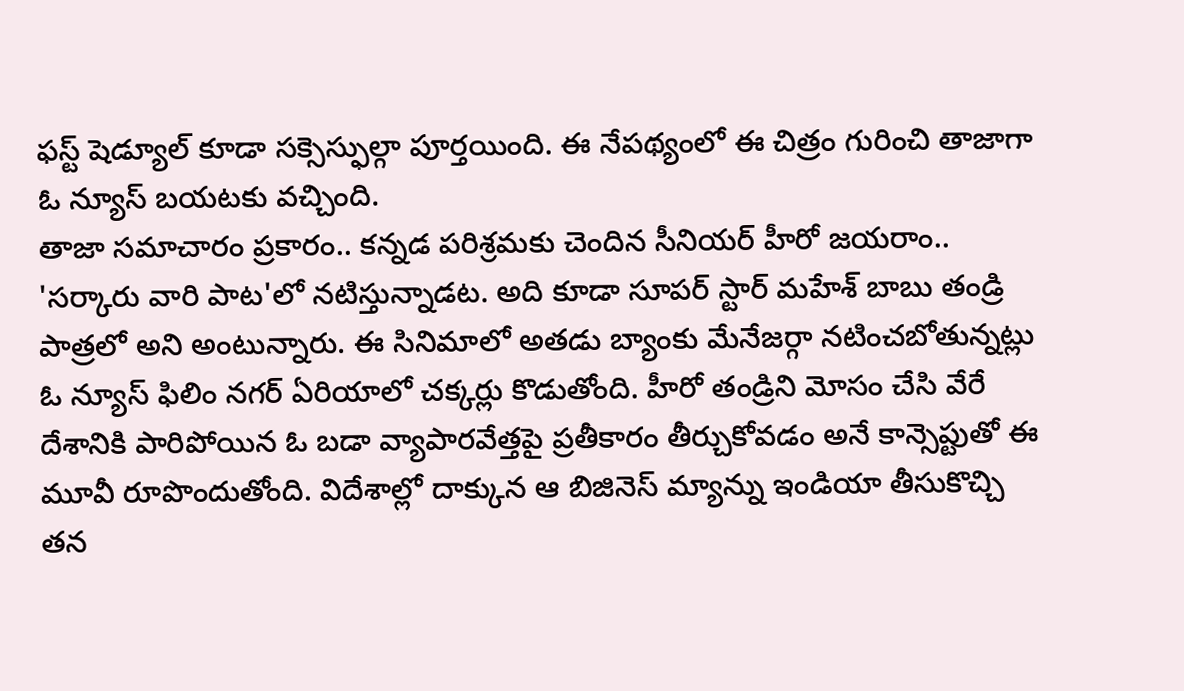ఫస్ట్ షెడ్యూల్ కూడా సక్సెస్ఫుల్గా పూర్తయింది. ఈ నేపథ్యంలో ఈ చిత్రం గురించి తాజాగా ఓ న్యూస్ బయటకు వచ్చింది.
తాజా సమాచారం ప్రకారం.. కన్నడ పరిశ్రమకు చెందిన సీనియర్ హీరో జయరాం.. 'సర్కారు వారి పాట'లో నటిస్తున్నాడట. అది కూడా సూపర్ స్టార్ మహేశ్ బాబు తండ్రి పాత్రలో అని అంటున్నారు. ఈ సినిమాలో అతడు బ్యాంకు మేనేజర్గా నటించబోతున్నట్లు ఓ న్యూస్ ఫిలిం నగర్ ఏరియాలో చక్కర్లు కొడుతోంది. హీరో తండ్రిని మోసం చేసి వేరే దేశానికి పారిపోయిన ఓ బడా వ్యాపారవేత్తపై ప్రతీకారం తీర్చుకోవడం అనే కాన్సెప్టుతో ఈ మూవీ రూపొందుతోంది. విదేశాల్లో దాక్కున ఆ బిజినెస్ మ్యాన్ను ఇండియా తీసుకొచ్చి తన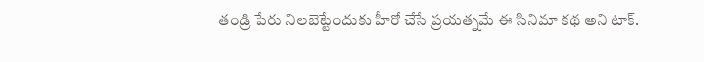తండ్రి పేరు నిలబెట్టేందుకు హీరో చేసే ప్రయత్నమే ఈ సినిమా కథ అని టాక్.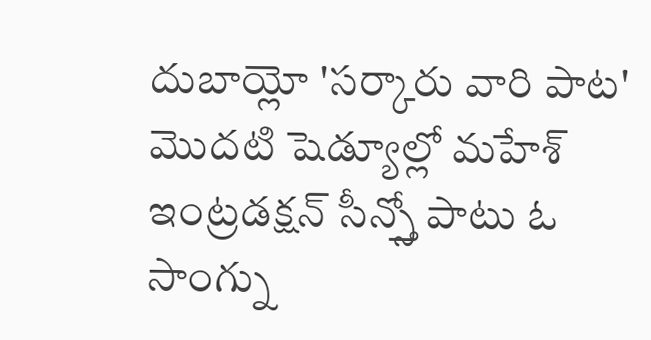దుబాయ్లో 'సర్కారు వారి పాట' మొదటి షెడ్యూల్లో మహేశ్ ఇంట్రడక్షన్ సీన్స్తో పాటు ఓ సాంగ్ను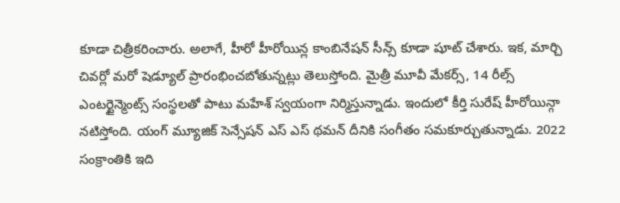కూడా చిత్రీకరించారు. అలాగే, హీరో హీరోయిన్ల కాంబినేషన్ సీన్స్ కూడా షూట్ చేశారు. ఇక, మార్చి చివర్లో మరో షెడ్యూల్ ప్రారంభించబోతున్నట్లు తెలుస్తోంది. మైత్రీ మూవీ మేకర్స్, 14 రీల్స్ ఎంటర్టైన్మెంట్స్ సంస్థలతో పాటు మహేశ్ స్వయంగా నిర్మిస్తున్నాడు. ఇందులో కీర్తి సురేష్ హీరోయిన్గా నటిస్తోంది. యంగ్ మ్యూజిక్ సెన్సేషన్ ఎస్ ఎస్ థమన్ దీనికి సంగీతం సమకూర్చుతున్నాడు. 2022 సంక్రాంతికి ఇది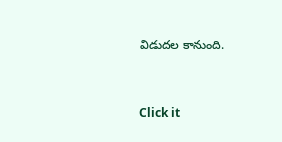విడుదల కానుంది.


Click it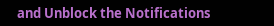and Unblock the Notifications